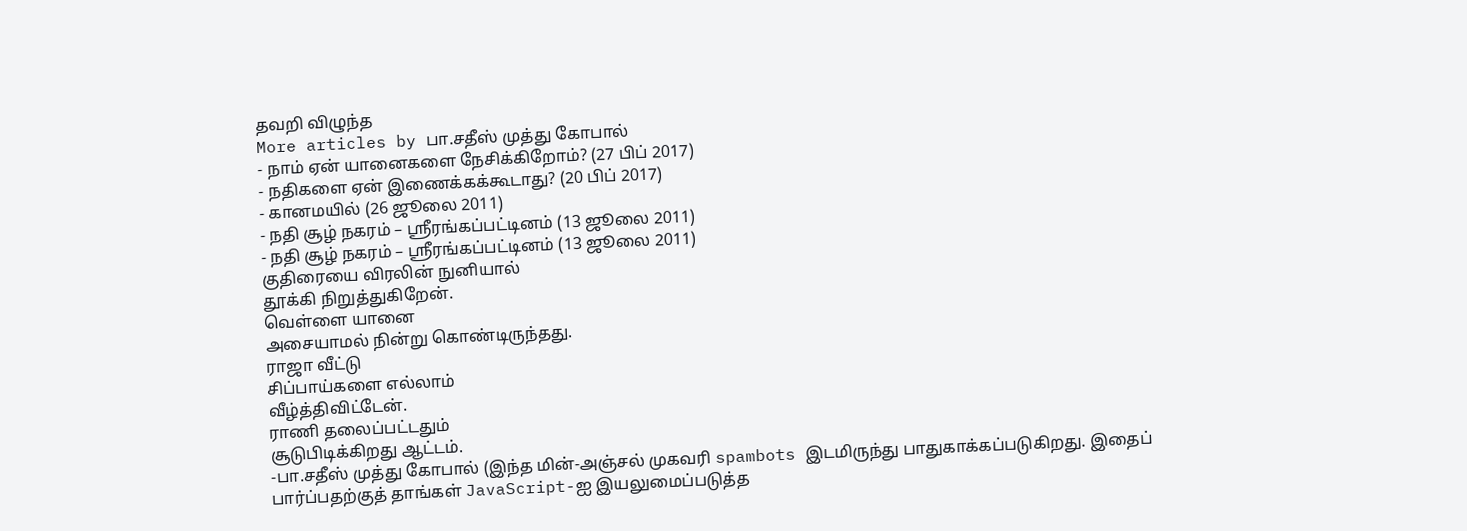தவறி விழுந்த
More articles by பா.சதீஸ் முத்து கோபால்
- நாம் ஏன் யானைகளை நேசிக்கிறோம்? (27 பிப் 2017)
- நதிகளை ஏன் இணைக்கக்கூடாது? (20 பிப் 2017)
- கானமயில் (26 ஜூலை 2011)
- நதி சூழ் நகரம் – ஸ்ரீரங்கப்பட்டினம் (13 ஜூலை 2011)
- நதி சூழ் நகரம் – ஸ்ரீரங்கப்பட்டினம் (13 ஜூலை 2011)
குதிரையை விரலின் நுனியால்
தூக்கி நிறுத்துகிறேன்.
வெள்ளை யானை
அசையாமல் நின்று கொண்டிருந்தது.
ராஜா வீட்டு
சிப்பாய்களை எல்லாம்
வீழ்த்திவிட்டேன்.
ராணி தலைப்பட்டதும்
சூடுபிடிக்கிறது ஆட்டம்.
-பா.சதீஸ் முத்து கோபால் (இந்த மின்-அஞ்சல் முகவரி spambots இடமிருந்து பாதுகாக்கப்படுகிறது. இதைப் பார்ப்பதற்குத் தாங்கள் JavaScript-ஐ இயலுமைப்படுத்த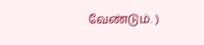வேண்டும். )